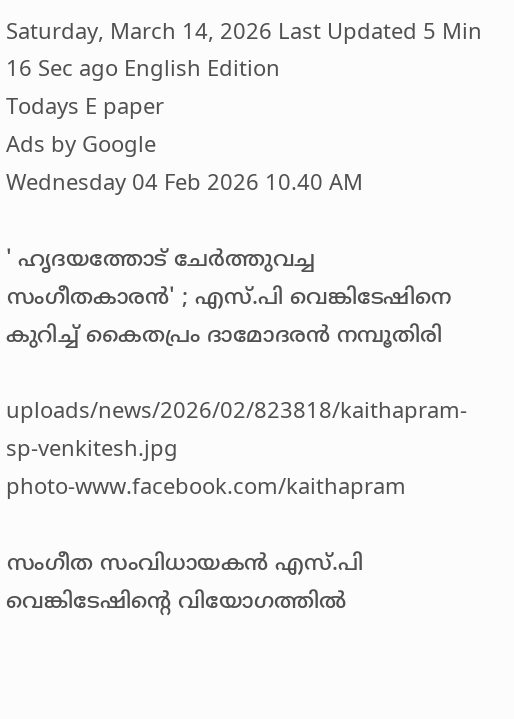Saturday, March 14, 2026 Last Updated 5 Min 16 Sec ago English Edition
Todays E paper
Ads by Google
Wednesday 04 Feb 2026 10.40 AM

' ഹൃദയത്തോട് ചേര്‍ത്തുവച്ച സംഗീതകാരന്‍' ; എസ്.പി വെങ്കിടേഷിനെ കുറിച്ച് കൈതപ്രം ദാമോദരന്‍ നമ്പൂതിരി

uploads/news/2026/02/823818/kaithapram-sp-venkitesh.jpg
photo-www.facebook.com/kaithapram

സംഗീത സംവിധായകന്‍ എസ്.പി വെങ്കിടേഷിന്റെ വിയോഗത്തില്‍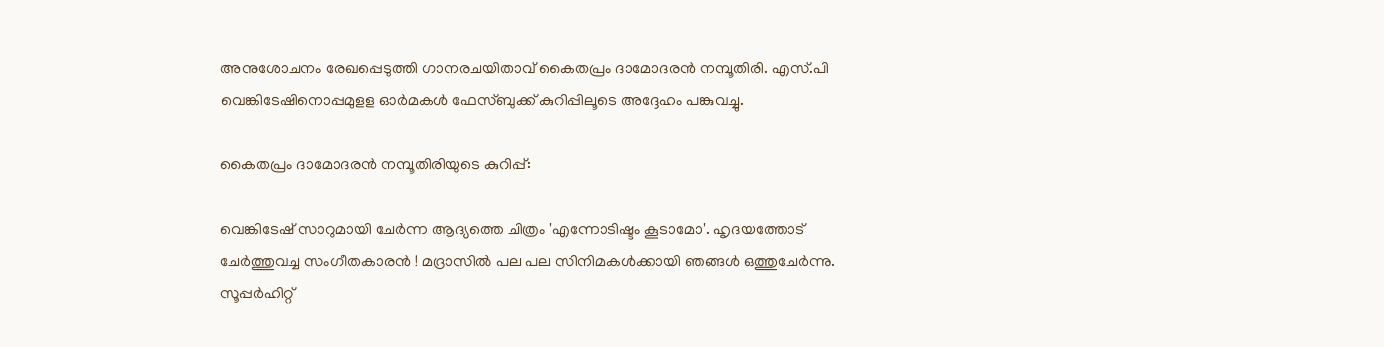അനുശോചനം രേഖപ്പെടുത്തി ഗാനരചയിതാവ് കൈതപ്രം ദാമോദരന്‍ നമ്പൂതിരി. എസ്.പി വെങ്കിടേഷിനൊപ്പമുളള ഓര്‍മകള്‍ ഫേസ്ബുക്ക് കുറിപ്പിലൂടെ അദ്ദേഹം പങ്കുവച്ചു.

കൈതപ്രം ദാമോദരന്‍ നമ്പൂതിരിയുടെ കുറിപ്പ്:

വെങ്കിടേഷ് സാറുമായി ചേർന്ന ആദ്യത്തെ ചിത്രം 'എന്നോടിഷ്ടം കൂടാമോ'. ഹൃദയത്തോട് ചേർത്തുവച്ച സംഗീതകാരൻ ! മദ്രാസിൽ പല പല സിനിമകൾക്കായി ഞങ്ങൾ ഒത്തുചേർന്നു. സൂപ്പർഹിറ്റ്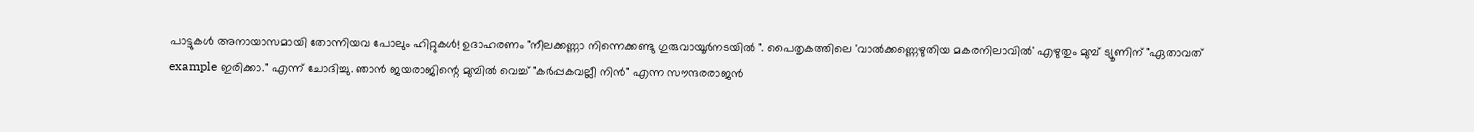പാട്ടുകൾ അനായാസമായി തോന്നിയവ പോലും ഹിറ്റുകൾ! ഉദാഹരണം "നീലക്കണ്ണാ നിന്നെക്കണ്ടു ഗുരുവായൂര്‍നടയില്‍ ". പൈതൃകത്തിലെ 'വാൽക്കണ്ണെഴുതിയ മകരനിലാവിൽ' എഴുതും മുമ്പ് ട്യൂണിന് "ഏതാവത് example ഇരിക്കാ." എന്ന് ചോദിച്ചു. ഞാൻ ജയരാജിന്റെ മുമ്പിൽ വെച്ച് "കർപ്പകവല്ലീ നിൻ" എന്ന സൗന്ദരരാജൻ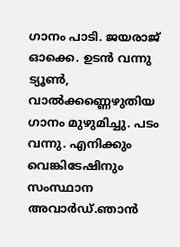ഗാനം പാടി. ജയരാജ് ഓക്കെ. ഉടൻ വന്നു ട്യൂൺ, വാൽക്കണ്ണെഴുതിയ ഗാനം മുഴുമിച്ചു. പടം വന്നു. എനിക്കും വെങ്കിടേഷിനും സംസ്ഥാന അവാർഡ്.ഞാൻ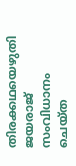തിരക്കഥയെഴുതി ജയരാജ് സംവിധാനം ചെയ്ത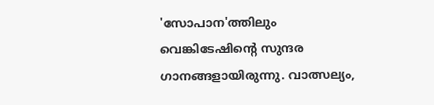'സോപാന'ത്തിലും വെങ്കിടേഷിന്റെ സുന്ദര ഗാനങ്ങളായിരുന്നു. വാത്സല്യം,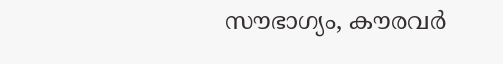സൗഭാഗ്യം, കൗരവർ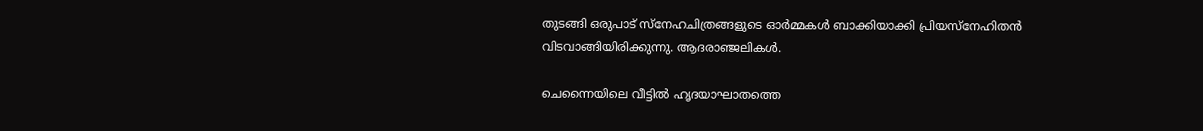തുടങ്ങി ഒരുപാട് സ്നേഹചിത്രങ്ങളുടെ ഓർമ്മകൾ ബാക്കിയാക്കി പ്രിയസ്നേഹിതൻ വിടവാങ്ങിയിരിക്കുന്നു. ആദരാഞ്ജലികൾ.

ചെന്നൈയിലെ വീട്ടില്‍ ഹൃദയാഘാതത്തെ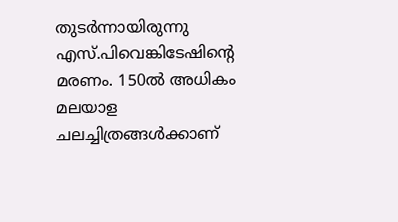തുടര്‍ന്നായിരുന്നു എസ്.പിവെങ്കിടേഷിന്റെ മരണം. 150ല്‍ അധികം മലയാള ചലച്ചിത്രങ്ങള്‍ക്കാണ്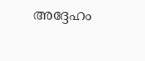അദ്ദേഹം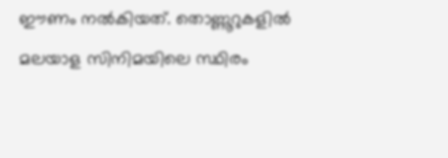ഈണം നല്‍കിയത്. തൊണ്ണൂറുകളില്‍ മലയാള സിനിമയിലെ സ്ഥിരം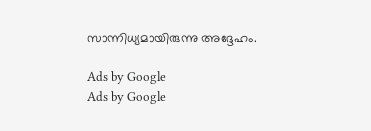സാന്നിധ്യമായിരുന്നു അദ്ദേഹം.

Ads by Google
Ads by Google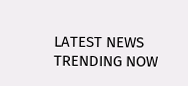LATEST NEWS
TRENDING NOW